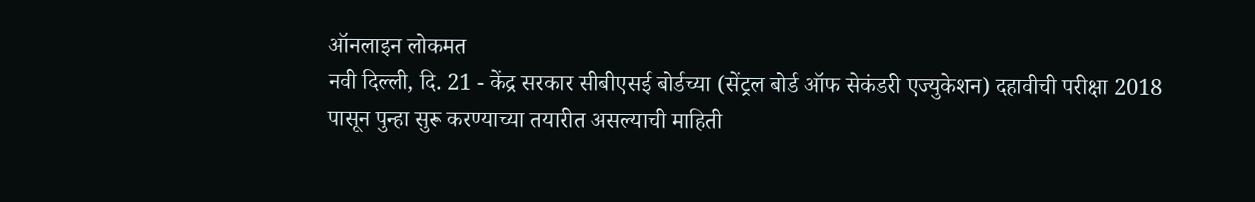ऑनलाइन लोकमत
नवी दिल्ली, दि. 21 - केंद्र सरकार सीबीएसई बोर्डच्या (सेंट्रल बोर्ड ऑफ सेकंडरी एज्युकेशन) दहावीची परीक्षा 2018 पासून पुन्हा सुरू करण्याच्या तयारीत असल्याची माहिती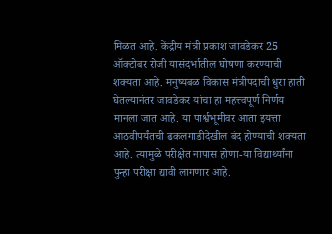मिळत आहे. केंद्रीय मंत्री प्रकाश जावडेकर 25 ऑक्टोबर रोजी यासंदर्भातील घोषणा करण्याची शक्यता आहे. मनुष्यबळ विकास मंत्रीपदाची धुरा हाती घेतल्यानंतर जावडेकर यांचा हा महत्त्वपूर्ण निर्णय मानला जात आहे. या पार्श्वभूमीवर आता इयत्ता आठवीपर्यंतची ढकलगाडीदेखील बंद होण्याची शक्यता आहे. त्यामुळे परीक्षेत नापास होणा-या विद्यार्थ्यांना पुन्हा परीक्षा द्यावी लागणार आहे.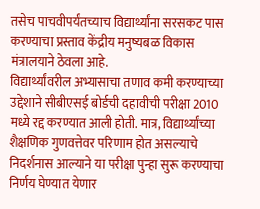तसेच पाचवीपर्यंतच्याच विद्यार्थ्यांना सरसकट पास करण्याचा प्रस्ताव केंद्रीय मनुष्यबळ विकास मंत्रालयाने ठेवला आहे.
विद्यार्थ्यांवरील अभ्यासाचा तणाव कमी करण्याच्या उद्देशाने सीबीएसई बोर्डची दहावीची परीक्षा 2010 मध्ये रद्द करण्यात आली होती. मात्र, विद्यार्थ्यांच्या शैक्षणिक गुणवत्तेवर परिणाम होत असल्याचे निदर्शनास आल्याने या परीक्षा पुन्हा सुरू करण्याचा निर्णय घेण्यात येणार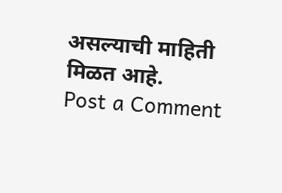असल्याची माहिती मिळत आहे.
Post a Comment